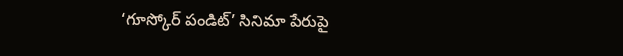‘గూస్కోర్ పండిట్’ సినిమా పేరుపై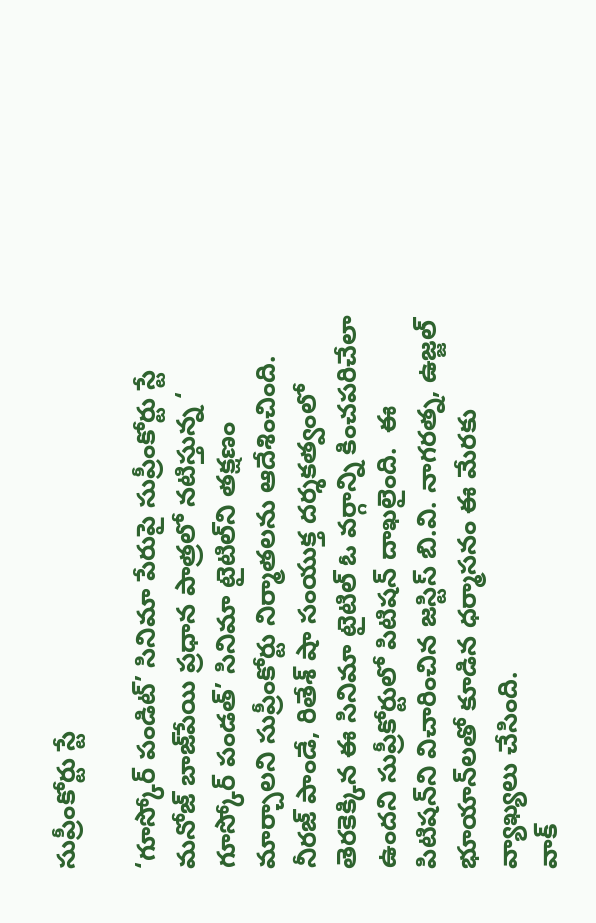సుప్రీంకోర్టు స్టే

‘గూస్కోర్ పండిట్’ సినిమా పేరుపై సుప్రీంకోర్టు స్టే
మనోజ్‌ బాజ్‌పేయి ప్రధాన పాత్రలో నటిస్తున్న ‘ గూస్కోర్ పండత్‌’ సినిమా టైటిల్‌ని తక్షణం మార్చాలని సుప్రీంకోర్టు నిర్మాతలను ఆదేశించింది. నీరజ్‌ పాండే, రితేశ్‌ షా సంయుక్త దర్శకత్వంలో తెరకెక్కిన ఈ సినిమా టైటిల్‌ ఓ వర్గాన్ని కించపరిచేలా ఉందని సుప్రీకోర్టులో పిటిషన్‌ దాఖలైంది.  ఈ పిటిషన్‌ని విచారించిన జస్టిస్ బి.వి. నాగరత్న, ఉజ్జల్ భూయాన్‌లతో కూడిన ధర్మాసనం ఈ మేరకు వ్యాఖ్యలు చేసింది.
వాక్‌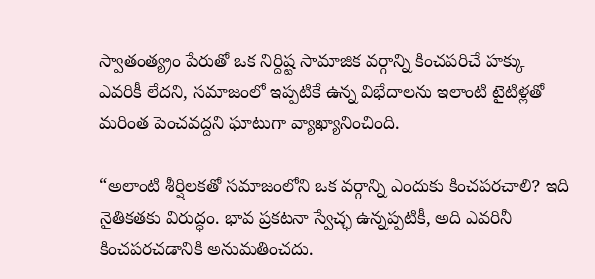స్వాతంత్య్రం పేరుతో ఒక నిర్దిష్ట సామాజిక వర్గాన్ని కించపరిచే హక్కు ఎవరికీ లేదని, సమాజంలో ఇప్పటికే ఉన్న విభేదాలను ఇలాంటి టైటిళ్లతో మరింత పెంచవద్దని ఘాటుగా వ్యాఖ్యానించింది.

“అలాంటి శీర్షిలకతో సమాజంలోని ఒక వర్గాన్ని ఎందుకు కించపరచాలి? ఇది నైతికతకు విరుద్ధం. భావ ప్రకటనా స్వేచ్ఛ ఉన్నప్పటికీ, అది ఎవరినీ కించపరచడానికి అనుమతించదు.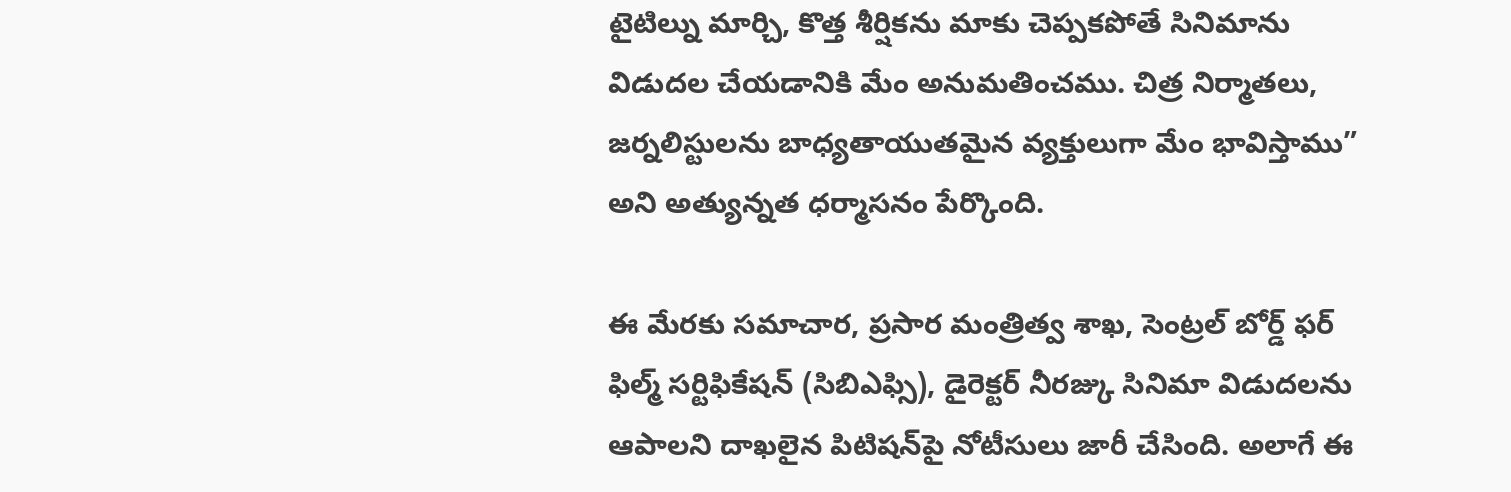టైటిల్ను మార్చి, కొత్త శీర్షికను మాకు చెప్పకపోతే సినిమాను విడుదల చేయడానికి మేం అనుమతించము. చిత్ర నిర్మాతలు, జర్నలిస్టులను బాధ్యతాయుతమైన వ్యక్తులుగా మేం భావిస్తాము” అని అత్యున్నత ధర్మాసనం పేర్కొంది.

ఈ మేరకు సమాచార, ప్రసార మంత్రిత్వ శాఖ, సెంట్రల్ బోర్డ్ ఫర్ ఫిల్మ్ సర్టిఫికేషన్ (సిబిఎఫ్సి), డైరెక్టర్ నీరజ్కు సినిమా విడుదలను ఆపాలని దాఖలైన పిటిషన్‌పై నోటీసులు జారీ చేసింది. అలాగే ఈ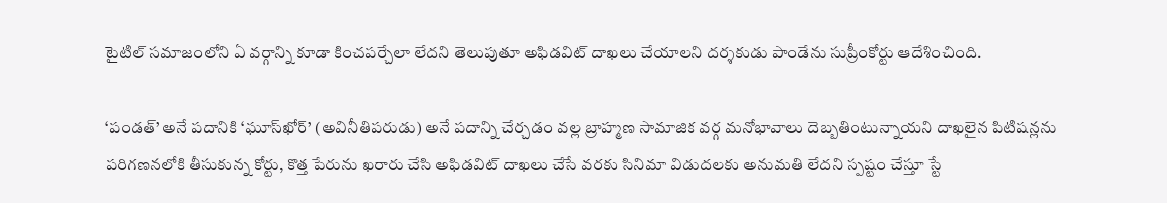టైటిల్ సమాజంలోని ఏ వర్గాన్ని కూడా కించపర్చేలా లేదని తెలుపుతూ అఫిడవిట్ దాఖలు చేయాలని దర్శకుడు పాండేను సుప్రీంకోర్టు ఆదేశించింది.

‘పండత్‌’ అనే పదానికి ‘ఘూస్‌ఖోర్‌’ (అవినీతిపరుడు) అనే పదాన్ని చేర్చడం వల్ల బ్రాహ్మణ సామాజిక వర్గ మనోభావాలు దెబ్బతింటున్నాయని దాఖలైన పిటిషన్లను పరిగణనలోకి తీసుకున్న కోర్టు, కొత్త పేరును ఖరారు చేసి అఫిడవిట్‌ దాఖలు చేసే వరకు సినిమా విడుదలకు అనుమతి లేదని స్పష్టం చేస్తూ స్టే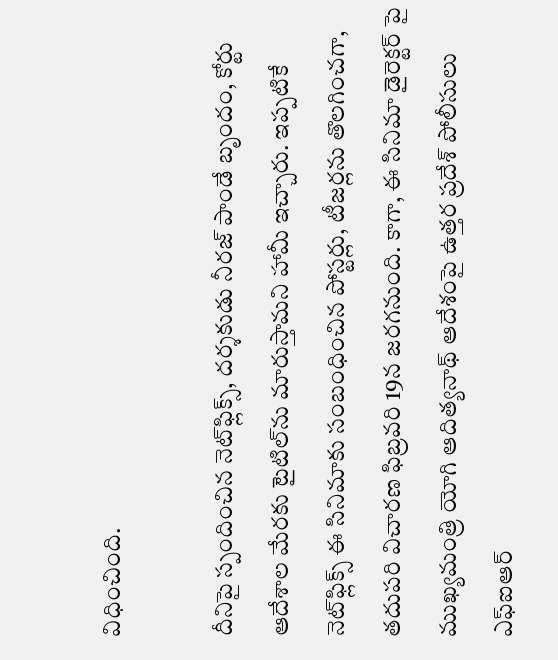విధించింది.

దీనిపై స్పందించిన నెట్‌ఫ్లిక్స్‌, దర్శకుడు నీరజ్‌ పాండే బృందం, కోర్టు ఆదేశాల మేరకు టైటిల్‌ను మారుస్తామని హామీ ఇచ్చారు. ఇప్పటికే నెట్‌ఫ్లిక్స్‌ ఈ సినిమాకు సంబంధించిన పోస్టర్లు, టీజర్లను తొలగించగా, తదుపరి విచారణ ఫిబ్రవరి 19న జరగనుంది. కాగా, ఈ సినిమా డైరెక్టర్ పై ముఖ్యమంత్రి యోగి ఆదిత్యనాథ్ ఆదేశంపై ఉత్తర ప్రదేశ్ పోలీసులు ఎఫ్ఐఆర్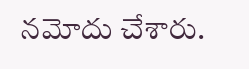నమోదు చేశారు.